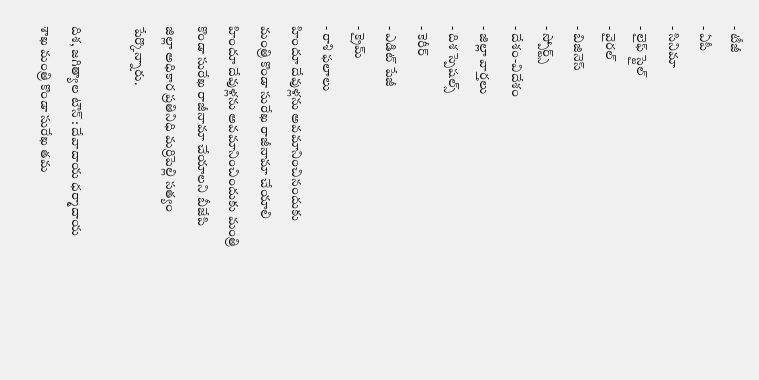- టీజీ
- ఏపీ
- సినిమా
- లైఫ్ స్టైల్
- వైరల్
- బిజినెస్
- స్పోర్ట్స్
- దేశం-విదేశం
- జిల్లా వార్తలు
- దిశ స్పెషల్స్
- కెరీర్
- ఎడిట్ పేజీ
- క్రైమ్
- రాశి ఫలాలు
హిందూ దేవుళ్లను అవమానించినందుకు మంత్రి కొండా సురేఖ రాజీనామా చేయాలి
హిందూ దేవుళ్లను అవమానించిందుకు మంత్రి కొండా సురేఖ రాజీనామా చేయాలని బీజేపి జిల్లా అధికార ప్రతినిధి మర్రిపెల్లి సత్యం పేర్కొన్నారు.

దిశ, జగిత్యాల టౌన్ : దేవాదాయ ధర్మాదాయ శాఖ మంత్రి కొండా సురేఖ తమ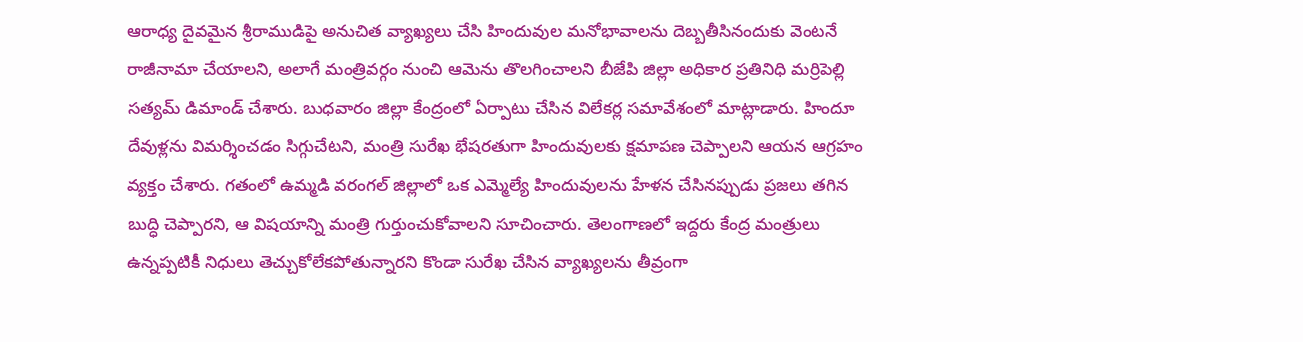ఆరాధ్య దైవమైన శ్రీరాముడిపై అనుచిత వ్యాఖ్యలు చేసి హిందువుల మనోభావాలను దెబ్బతీసినందుకు వెంటనే రాజీనామా చేయాలని, అలాగే మంత్రివర్గం నుంచి ఆమెను తొలగించాలని బీజేపి జిల్లా అధికార ప్రతినిధి మర్రిపెల్లి సత్యమ్ డిమాండ్ చేశారు. బుధవారం జిల్లా కేంద్రంలో ఏర్పాటు చేసిన విలేకర్ల సమావేశంలో మాట్లాడారు. హిందూ దేవుళ్లను విమర్శించడం సిగ్గుచేటని, మంత్రి సురేఖ భేషరతుగా హిందువులకు క్షమాపణ చెప్పాలని ఆయన ఆగ్రహం వ్యక్తం చేశారు. గతంలో ఉమ్మడి వరంగల్ జిల్లాలో ఒక ఎమ్మెల్యే హిందువులను హేళన చేసినప్పుడు ప్రజలు తగిన బుద్ధి చెప్పారని, ఆ విషయాన్ని మంత్రి గుర్తుంచుకోవాలని సూచించారు. తెలంగాణలో ఇద్దరు కేంద్ర మంత్రులు ఉన్నప్పటికీ నిధులు తెచ్చుకోలేకపోతున్నారని కొండా సురేఖ చేసిన వ్యాఖ్యలను తీవ్రంగా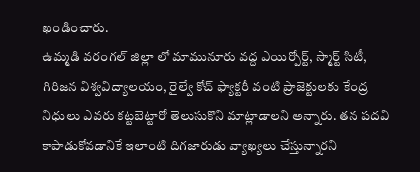ఖండించారు.
ఉమ్మడి వరంగల్ జిల్లా లో మామునూరు వద్ద ఎయిర్పోర్ట్, స్మార్ట్ సిటీ, గిరిజన విశ్వవిద్యాలయం, రైల్వే కోచ్ ఫ్యాక్టరీ వంటి ప్రాజెక్టులకు కేంద్ర నిధులు ఎవరు కట్టబెట్టారో తెలుసుకొని మాట్లాడాలని అన్నారు. తన పదవి కాపాడుకోవడానికే ఇలాంటి దిగజారుడు వ్యాఖ్యలు చేస్తున్నారని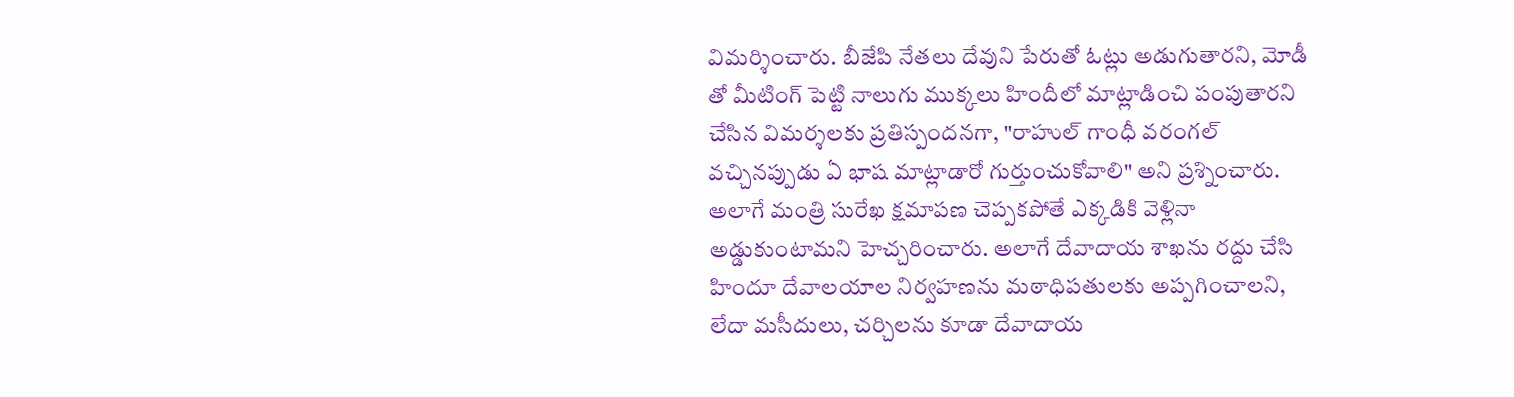విమర్శించారు. బీజేపి నేతలు దేవుని పేరుతో ఓట్లు అడుగుతారని, మోడీ తో మీటింగ్ పెట్టి నాలుగు ముక్కలు హిందీలో మాట్లాడించి పంపుతారని చేసిన విమర్శలకు ప్రతిస్పందనగా, "రాహుల్ గాంధీ వరంగల్ వచ్చినప్పుడు ఏ భాష మాట్లాడారో గుర్తుంచుకోవాలి" అని ప్రశ్నించారు. అలాగే మంత్రి సురేఖ క్షమాపణ చెప్పకపోతే ఎక్కడికి వెళ్లినా అడ్డుకుంటామని హెచ్చరించారు. అలాగే దేవాదాయ శాఖను రద్దు చేసి హిందూ దేవాలయాల నిర్వహణను మఠాధిపతులకు అప్పగించాలని, లేదా మసీదులు, చర్చిలను కూడా దేవాదాయ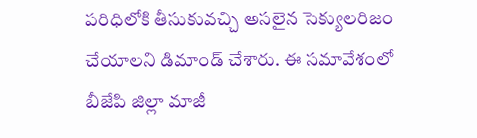పరిధిలోకి తీసుకువచ్చి అసలైన సెక్యులరిజం చేయాలని డిమాండ్ చేశారు. ఈ సమావేశంలో బీజేపి జిల్లా మాజీ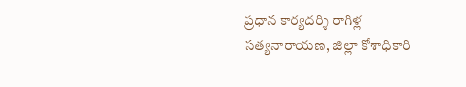ప్రధాన కార్యదర్శి రాగిళ్ల సత్యనారాయణ, జిల్లా కోశాధికారి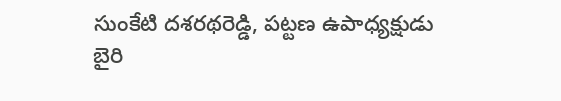సుంకేటి దశరథరెడ్డి, పట్టణ ఉపాధ్యక్షుడు బైరి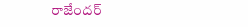రాజేందర్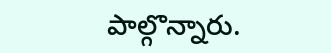పాల్గొన్నారు.